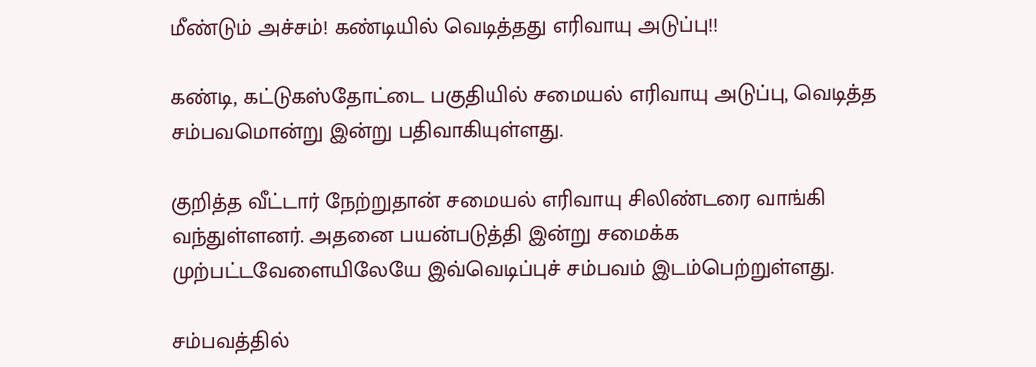மீண்டும் அச்சம்! கண்டியில் வெடித்தது எரிவாயு அடுப்பு!!

கண்டி, கட்டுகஸ்தோட்டை பகுதியில் சமையல் எரிவாயு அடுப்பு, வெடித்த சம்பவமொன்று இன்று பதிவாகியுள்ளது.

குறித்த வீட்டார் நேற்றுதான் சமையல் எரிவாயு சிலிண்டரை வாங்கி வந்துள்ளனர். அதனை பயன்படுத்தி இன்று சமைக்க முற்பட்டவேளையிலேயே இவ்வெடிப்புச் சம்பவம் இடம்பெற்றுள்ளது.

சம்பவத்தில்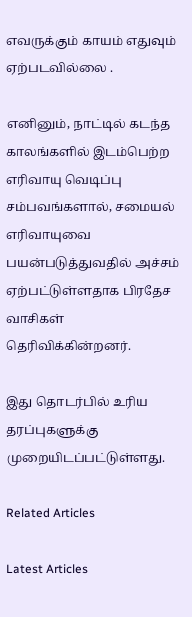எவருக்கும் காயம் எதுவும் ஏற்படவில்லை .

எனினும், நாட்டில் கடந்த காலங்களில் இடம்பெற்ற எரிவாயு வெடிப்பு சம்பவங்களால், சமையல் எரிவாயுவை பயன்படுத்துவதில் அச்சம் ஏற்பட்டுள்ளதாக பிரதேச வாசிகள் தெரிவிக்கின்றனர்.

இது தொடர்பில் உரிய தரப்புகளுக்கு முறையிடப்பட்டுள்ளது.

Related Articles

Latest Articles